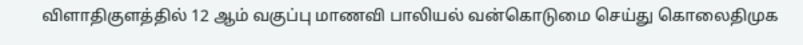விளாதிகுளத்தில் 12 ஆம் வகுப்பு மாணவி பாலியல் வன்கொடுமை செய்து கொலைதிமுக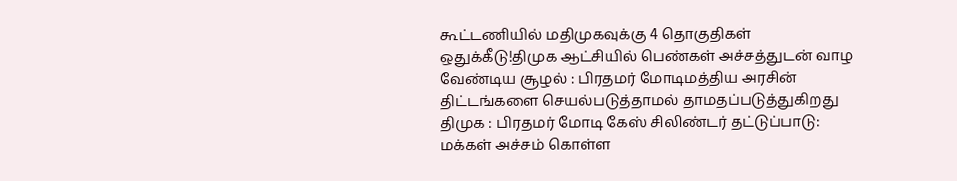கூட்டணியில் மதிமுகவுக்கு 4 தொகுதிகள் ஒதுக்கீடு!திமுக ஆட்சியில் பெண்கள் அச்சத்துடன் வாழ வேண்டிய சூழல் : பிரதமர் மோடிமத்திய அரசின் திட்டங்களை செயல்படுத்தாமல் தாமதப்படுத்துகிறது திமுக : பிரதமர் மோடி கேஸ் சிலிண்டர் தட்டுப்பாடு: மக்கள் அச்சம் கொள்ள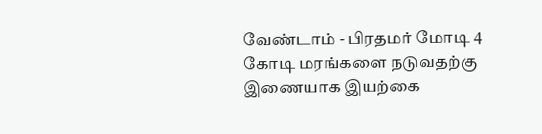வேண்டாம் - பிரதமர் மோடி 4 கோடி மரங்களை நடுவதற்கு இணையாக இயற்கை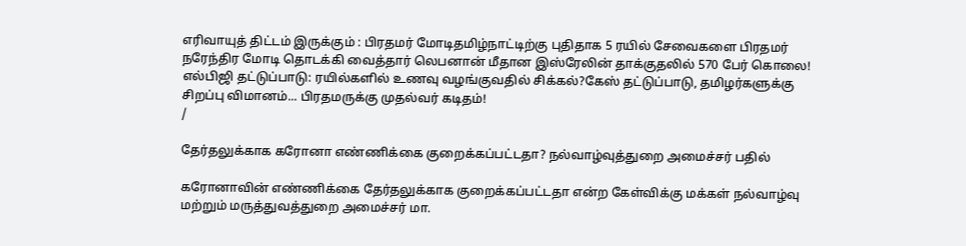எரிவாயுத் திட்டம் இருக்கும் : பிரதமர் மோடிதமிழ்நாட்டிற்கு புதிதாக 5 ரயில் சேவைகளை பிரதமர் நரேந்திர மோடி தொடக்கி வைத்தார் லெபனான் மீதான இஸ்ரேலின் தாக்குதலில் 570 பேர் கொலை! எல்பிஜி தட்டுப்பாடு: ரயில்களில் உணவு வழங்குவதில் சிக்கல்?கேஸ் தட்டுப்பாடு, தமிழர்களுக்கு சிறப்பு விமானம்... பிரதமருக்கு முதல்வர் கடிதம்!
/

தேர்தலுக்காக கரோனா எண்ணிக்கை குறைக்கப்பட்டதா? நல்வாழ்வுத்துறை அமைச்சர் பதில்

கரோனாவின் எண்ணிக்கை தேர்தலுக்காக குறைக்கப்பட்டதா என்ற கேள்விக்கு மக்கள் நல்வாழ்வு மற்றும் மருத்துவத்துறை அமைச்சர் மா.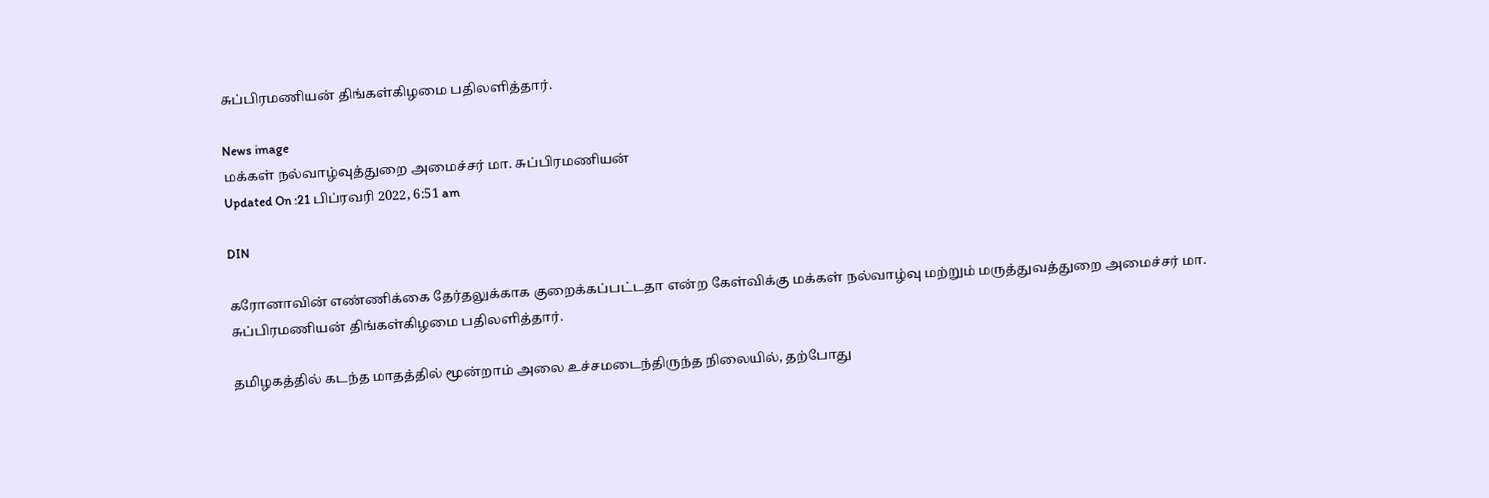சுப்பிரமணியன் திங்கள்கிழமை பதிலளித்தார்.

News image
மக்கள் நல்வாழ்வுத்துறை அமைச்சர் மா. சுப்பிரமணியன்
Updated On :21 பிப்ரவரி 2022, 6:51 am

DIN

கரோனாவின் எண்ணிக்கை தேர்தலுக்காக குறைக்கப்பட்டதா என்ற கேள்விக்கு மக்கள் நல்வாழ்வு மற்றும் மருத்துவத்துறை அமைச்சர் மா. சுப்பிரமணியன் திங்கள்கிழமை பதிலளித்தார்.

தமிழகத்தில் கடந்த மாதத்தில் மூன்றாம் அலை உச்சமடைந்திருந்த நிலையில், தற்போது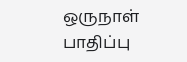ஒருநாள் பாதிப்பு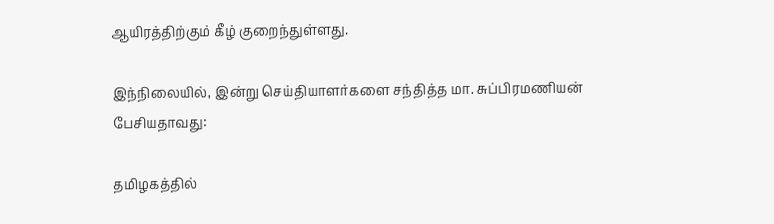ஆயிரத்திற்கும் கீழ் குறைந்துள்ளது.

இந்நிலையில், இன்று செய்தியாளர்களை சந்தித்த மா. சுப்பிரமணியன் பேசியதாவது:

தமிழகத்தில்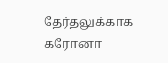தேர்தலுக்காக கரோனா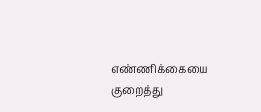எண்ணிக்கையை குறைத்து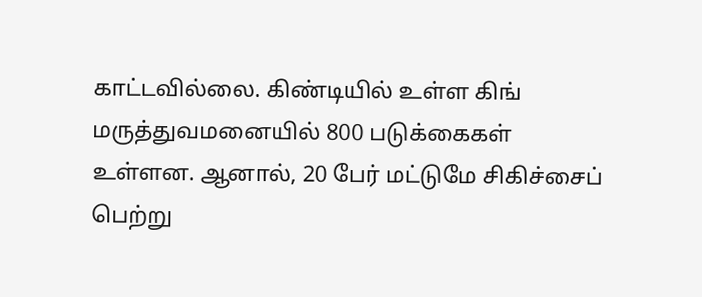காட்டவில்லை. கிண்டியில் உள்ள கிங் மருத்துவமனையில் 800 படுக்கைகள் உள்ளன. ஆனால், 20 பேர் மட்டுமே சிகிச்சைப் பெற்று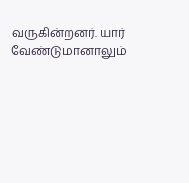வருகின்றனர். யார் வேண்டுமானாலும்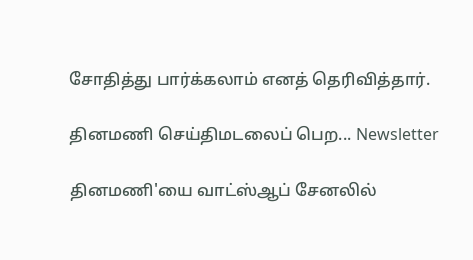சோதித்து பார்க்கலாம் எனத் தெரிவித்தார்.

தினமணி செய்திமடலைப் பெற... Newsletter

தினமணி'யை வாட்ஸ்ஆப் சேனலில்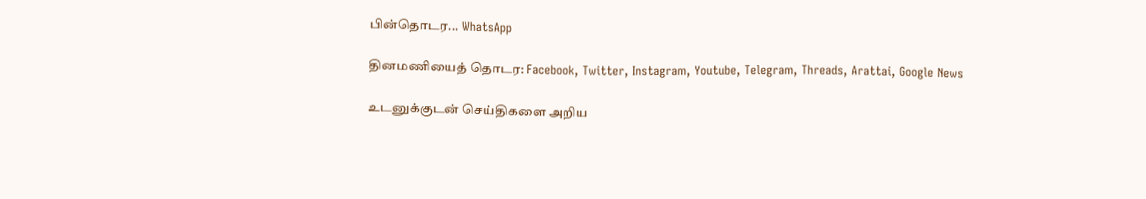பின்தொடர... WhatsApp

தினமணியைத் தொடர: Facebook, Twitter, Instagram, Youtube, Telegram, Threads, Arattai, Google News

உடனுக்குடன் செய்திகளை அறிய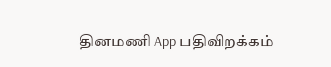தினமணி App பதிவிறக்கம்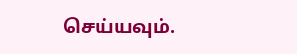செய்யவும்.